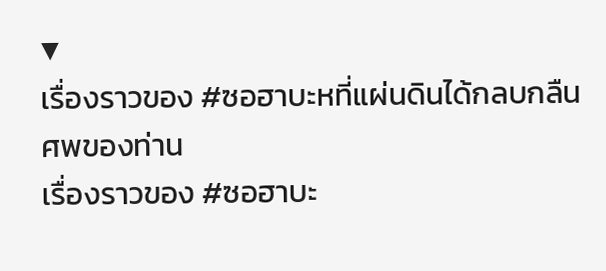▼
เรื่องราวของ #ซอฮาบะหที่แผ่นดินได้กลบกลืนศพของท่าน
เรื่องราวของ #ซอฮาบะ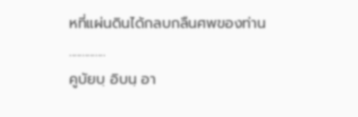หที่แผ่นดินได้กลบกลืนศพของท่าน
..............
คูบัยบฺ อิบนฺ อา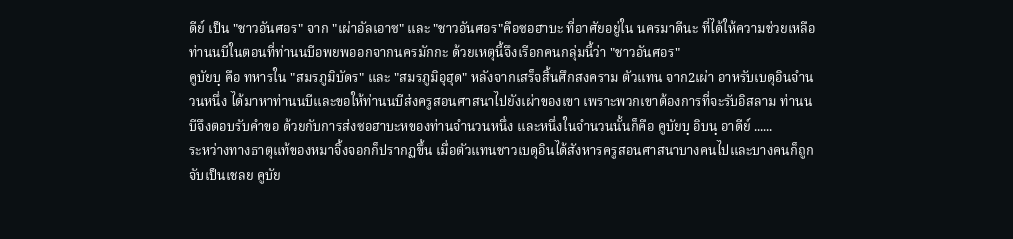ดีย์ เป็น "ชาวอันศอร" จาก "เผ่าอัลเอาซ" และ "ชาวอันศอร"คือซอฮาบะ ที่อาศัยอยู่ใน นครมาดีนะ ที่ได้ให้ความช่วยเหลือท่านนบีในตอนที่ท่านนบีอพยพออกจากนครมักกะ ด้วยเหตุนี้จึงเรีอกคนกลุ่มนี้ว่า "ชาวอันศอร"
คูบัยบฺ คือ ทหารใน "สมรภูมิบัดร" และ "สมรภูมิอุฮุด" หลังจากเสร็จสิ้นศึกสงคราม ตัวแทน จาก2เผ่า อาหรับเบดุอินจำนวนหนึ่ง ได้มาหาท่านนบีและขอให้ท่านนบีส่งครูสอนศาสนาไปยังเผ่าของเขา เพราะพวกเขาต้องการที่จะรับอิสลาม ท่านนบีจึงตอบรับคำขอ ด้วยกับการส่งซอฮาบะหของท่านจำนวนหนึ่ง และหนึ่งในจำนวนนั้นก็คือ คูบัยบฺ อิบนฺ อาดีย์ ......
ระหว่างทางธาตุแท้ของหมาจิ้งจอกก็ปรากฏขึ้น เมื่อตัวแทนชาวเบดุอินได้สังหารครูสอนศาสนาบางคนไปและบางคนก็ถูกจับเป็นเชลย คูบัย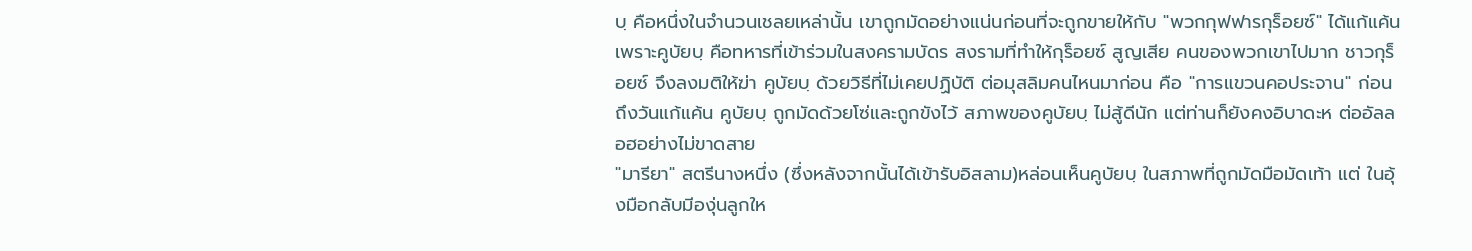บฺ คือหนึ่งในจำนวนเชลยเหล่านั้น เขาถูกมัดอย่างแน่นก่อนที่จะถูกขายให้กับ "พวกกุฟฟารกุร็อยซ์" ได้แก้แค้น เพราะคูบัยบฺ คือทหารที่เข้าร่วมในสงครามบัดร สงรามที่ทำให้กุร็อยซ์ สูญเสีย คนของพวกเขาไปมาก ชาวกุร็อยซ์ จึงลงมติให้ฆ่า คูบัยบฺ ด้วยวิธีที่ไม่เคยปฏิบัติ ต่อมุสลิมคนไหนมาก่อน คือ "การแขวนคอประจาน" ก่อนถึงวันแก้แค้น คูบัยบฺ ถูกมัดด้วยโซ่และถูกขังไว้ สภาพของคูบัยบฺ ไม่สู้ดีนัก แต่ท่านก็ยังคงอิบาดะห ต่ออัลลอฮอย่างไม่ขาดสาย
"มารียา" สตรีนางหนึ่ง (ซึ่งหลังจากนั้นได้เข้ารับอิสลาม)หล่อนเห็นคูบัยบฺ ในสภาพที่ถูกมัดมือมัดเท้า แต่ ในอุ้งมือกลับมีองุ่นลูกให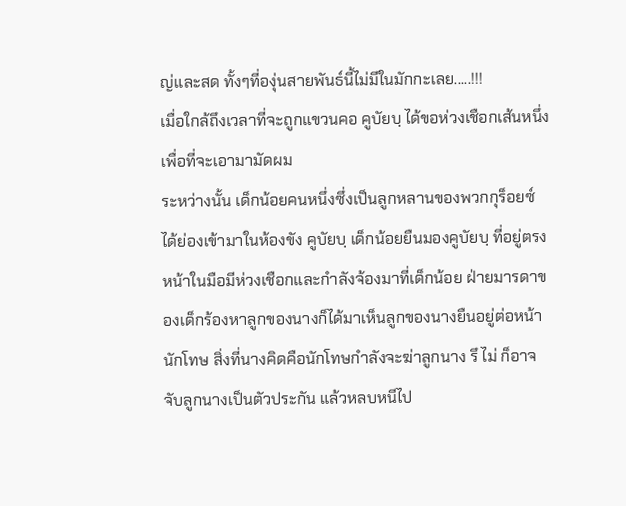ญ่และสด ทั้งๆที่องุ่นสายพันธ์นี้ไม่มีในมักกะเลย.....!!!
เมื่อใกล้ถึงเวลาที่จะถูกแขวนคอ คูบัยบฺ ได้ขอห่วงเชือกเส้นหนึ่งเพื่อที่จะเอามามัดผม
ระหว่างนั้น เด็กน้อยคนหนึ่งซึ่งเป็นลูกหลานของพวกกุร็อยซ์ ได้ย่องเข้ามาในห้องขัง คูบัยบฺ เด็กน้อยยืนมองคูบัยบฺ ที่อยู่ตรงหน้าในมือมีห่วงเชือกและกำลังจ้องมาที่เด็กน้อย ฝ่ายมารดาของเด็กร้องหาลูกของนางก็ได้มาเห็นลูกของนางยืนอยู่ต่อหน้านักโทษ สิ่งที่นางคิดคือนักโทษกำลังจะฆ่าลูกนาง รึ ไม่ ก็อาจจับลูกนางเป็นตัวประกัน แล้วหลบหนีไป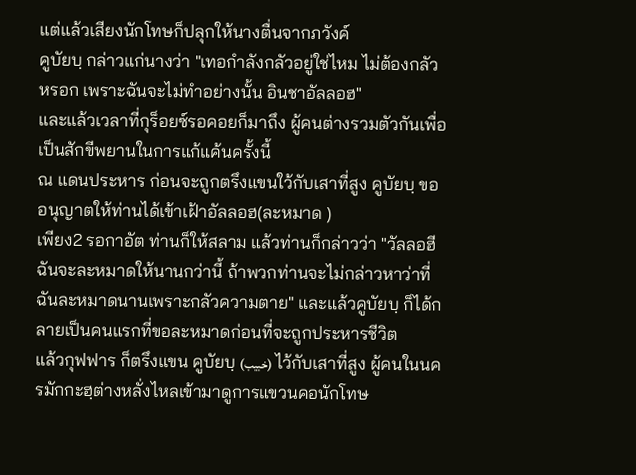แต่แล้วเสียงนักโทษก็ปลุกให้นางตื่นจากภวังค์
คูบัยบฺ กล่าวแก่นางว่า "เทอกำลังกลัวอยู่ใช่ไหม ไม่ต้องกลัวหรอก เพราะฉันจะไม่ทำอย่างนั้น อินชาอัลลอฮ"
และแล้วเวลาที่กุร็อยซ์รอคอยก็มาถึง ผู้คนต่างรวมตัวกันเพื่อเป็นสักขีพยานในการแก้แค้นครั้งนี้
ณ แดนประหาร ก่อนจะถูกตรึงแขนใว้กับเสาที่สูง คูบัยบฺ ขอ อนุญาตให้ท่านได้เข้าเฝ้าอัลลอฮ(ละหมาด )
เพียง2 รอกาอัต ท่านก็ให้สลาม แล้วท่านก็กล่าวว่า "วัลลอฮี ฉันจะละหมาดให้นานกว่านี้ ถ้าพวกท่านจะไม่กล่าวหาว่าที่ฉันละหมาดนานเพราะกลัวความตาย" และแล้วคูบัยบฺ ก็ได้กลายเป็นคนแรกที่ขอละหมาดก่อนที่จะถูกประหารชีวิต
แล้วกุฟฟาร ก็ตรึงแขน คูบัยบฺ (خبيب) ไว้กับเสาที่สูง ผู้คนในนครมักกะฮฺต่างหลั่งไหลเข้ามาดูการแขวนคอนักโทษ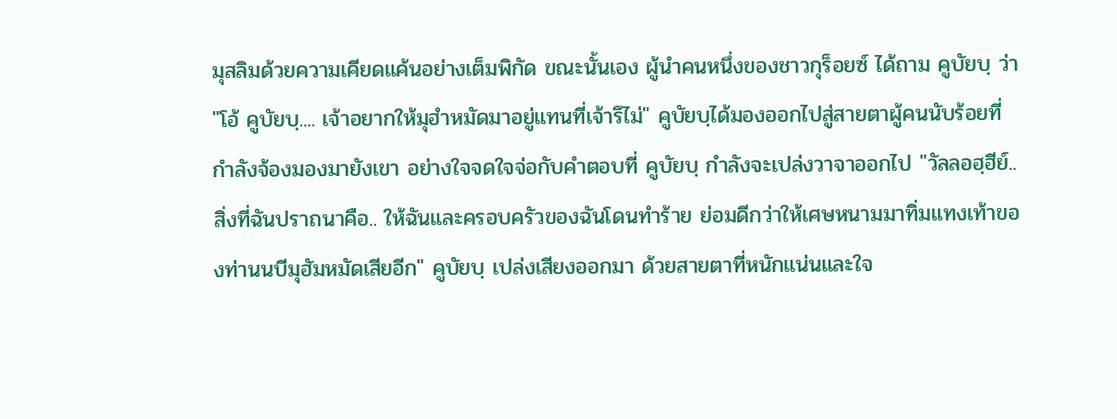มุสลิมด้วยความเคียดแค้นอย่างเต็มพิกัด ขณะนั้นเอง ผู้นำคนหนึ่งของชาวกุร็อยซ์ ได้ถาม คูบัยบฺ ว่า "โอ้ คูบัยบฺ.... เจ้าอยากให้มุฮำหมัดมาอยู่แทนที่เจ้ารึไม่" คูบัยบฺได้มองออกไปสู่สายตาผู้คนนับร้อยที่กำลังจ้องมองมายังเขา อย่างใจจดใจจ่อกับคำตอบที่ คูบัยบฺ กำลังจะเปล่งวาจาออกไป "วัลลอฮฺฮีย์.. สิ่งที่ฉันปราถนาคือ.. ให้ฉันและครอบครัวของฉันโดนทำร้าย ย่อมดีกว่าให้เศษหนามมาทิ่มแทงเท้าของท่านนบีมุฮัมหมัดเสียอีก" คูบัยบฺ เปล่งเสียงออกมา ด้วยสายตาที่หนักแน่นและใจ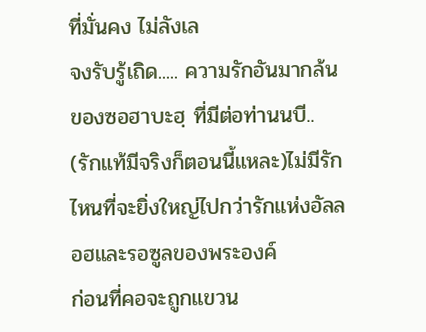ที่มั่นคง ไม่ลังเล
จงรับรู้เถิด..... ความรักอันมากล้นของซอฮาบะฮฺ ที่มีต่อท่านนบี.. (รักแท้มีจริงก็ตอนนี้แหละ)ไม่มีรักไหนที่จะยิ่งใหญ่ไปกว่ารักแห่งอัลลอฮและรอซูลของพระองค์
ก่อนที่คอจะถูกแขวน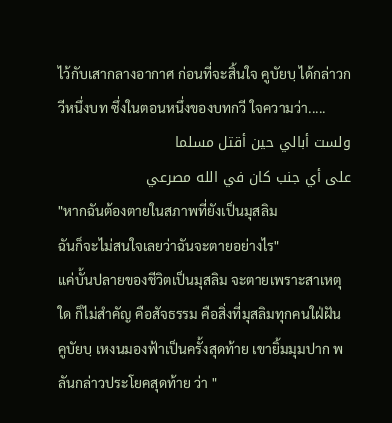ไว้กับเสากลางอากาศ ก่อนที่จะสิ้นใจ คูบัยบฺ ได้กล่าวกวีหนึ่งบท ซึ่งในตอนหนึ่งของบทกวี ใจความว่า.....
ولست أبالي حين أقتل مسلما
على أي جنب كان في الله مصرعي
"หากฉันต้องตายในสภาพที่ยังเป็นมุสลิม
ฉันก็จะไม่สนใจเลยว่าฉันจะตายอย่างไร"
แค่บั้นปลายของชีวิตเป็นมุสลิม จะตายเพราะสาเหตุใด ก็ไม่สำคัญ คือสัจธรรม คือสิ่งที่มุสลิมทุกคนใฝ่ฝัน
คูบัยบฺ เหงนมองฟ้าเป็นครั้งสุดท้าย เขายิ้มมุมปาก พลันกล่าวประโยคสุดท้าย ว่า "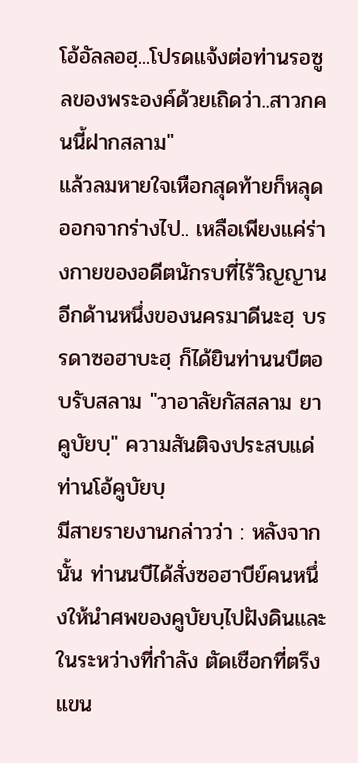โอ้อัลลอฮฺ...โปรดแจ้งต่อท่านรอซูลของพระองค์ด้วยเถิดว่า..สาวกคนนี้ฝากสลาม"
แล้วลมหายใจเหือกสุดท้ายก็หลุดออกจากร่างไป.. เหลือเพียงแค่ร่างกายของอดีตนักรบที่ไร้วิญญาน
อีกด้านหนึ่งของนครมาดีนะฮฺ บรรดาซอฮาบะฮฺ ก็ได้ยินท่านนบีตอบรับสลาม "วาอาลัยกัสสลาม ยา คูบัยบฺ" ความสันติจงประสบแด่ท่านโอ้คูบัยบฺ
มีสายรายงานกล่าวว่า : หลังจากนั้น ท่านนบีได้สั่งซอฮาบีย์คนหนึ่งให้นำศพของคูบัยบฺไปฝังดินและในระหว่างที่กำลัง ตัดเชือกที่ตรึงแขน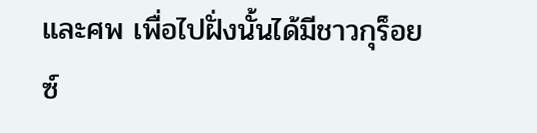และศพ เพื่อไปฝั่งนั้นได้มีชาวกุร็อยซ์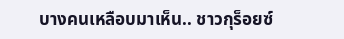บางคนเหลือบมาเห็น.. ชาวกุร็อยซ์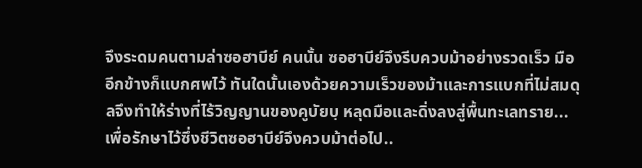จึงระดมคนตามล่าซอฮาบีย์ คนนั้น ซอฮาบีย์จึงรีบควบม้าอย่างรวดเร็ว มืออีกข้างก็แบกศพไว้ ทันใดนั้นเองด้วยความเร็วของม้าและการแบกที่ไม่สมดุลจึงทำให้ร่างที่ไร้วิญญานของคูบัยบฺ หลุดมือและดิ่งลงสู่พื้นทะเลทราย... เพื่อรักษาไว้ซึ่งชีวิตซอฮาบีย์จึงควบม้าต่อไป..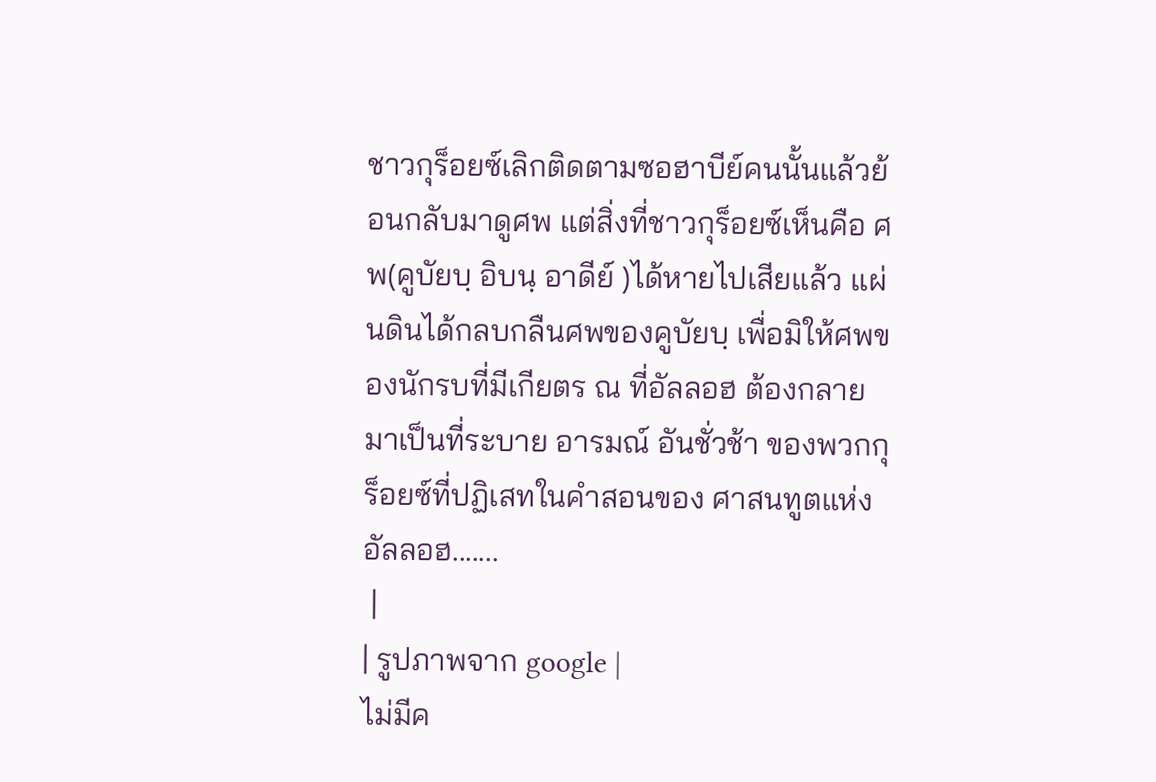ชาวกุร็อยซ์เลิกติดตามซอฮาบีย์คนนั้นแล้วย้อนกลับมาดูศพ แต่สิ่งที่ชาวกุร็อยซ์เห็นคือ ศพ(คูบัยบฺ อิบนฺ อาดีย์ )ได้หายไปเสียแล้ว แผ่นดินได้กลบกลืนศพของคูบัยบฺ เพื่อมิให้ศพของนักรบที่มีเกียตร ณ ที่อัลลอฮ ต้องกลายมาเป็นที่ระบาย อารมณ์ อันชั่วช้า ของพวกกุร็อยซ์ที่ปฏิเสทในคำสอนของ ศาสนทูตแห่งอัลลอฮ.......
 |
| รูปภาพจาก google |
ไม่มีค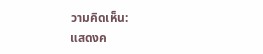วามคิดเห็น:
แสดงค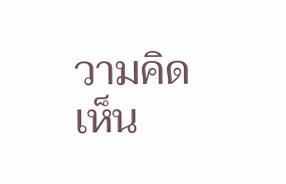วามคิดเห็น